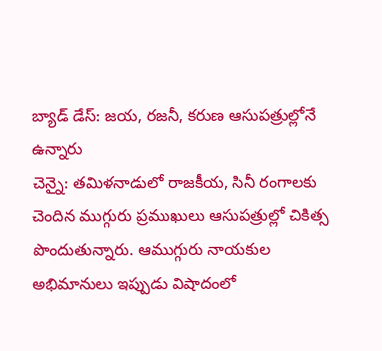బ్యాడ్ డేస్: జయ, రజనీ, కరుణ ఆసుపత్రుల్లోనే ఉన్నారు
చెన్నై: తమిళనాడులో రాజకీయ, సినీ రంగాలకు చెందిన ముగ్గురు ప్రముఖులు ఆసుపత్రుల్లో చికిత్స పొందుతున్నారు. ఆముగ్గురు నాయకుల అభిమానులు ఇప్పుడు విషాదంలో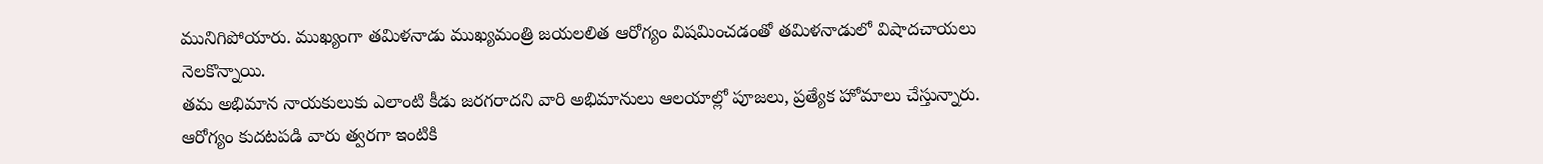మునిగిపోయారు. ముఖ్యంగా తమిళనాడు ముఖ్యమంత్రి జయలలిత ఆరోగ్యం విషమించడంతో తమిళనాడులో విషాదచాయలు నెలకొన్నాయి.
తమ అభిమాన నాయకులుకు ఎలాంటి కీడు జరగరాదని వారి అభిమానులు ఆలయాల్లో పూజలు, ప్రత్యేక హోమాలు చేస్తున్నారు. ఆరోగ్యం కుదటపడి వారు త్వరగా ఇంటికి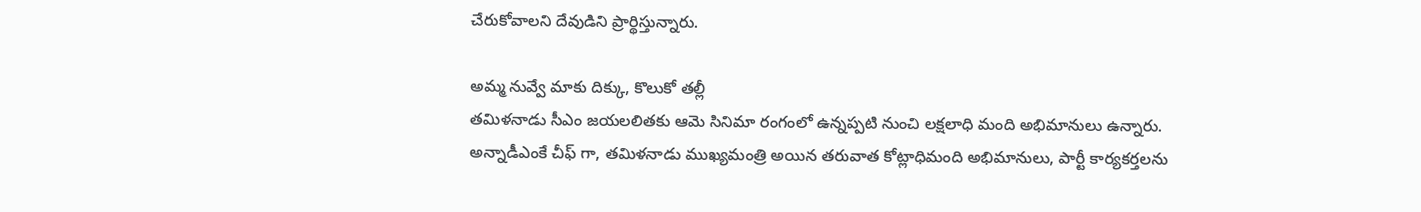చేరుకోవాలని దేవుడిని ప్రార్థిస్తున్నారు.

అమ్మ నువ్వే మాకు దిక్కు, కొలుకో తల్లీ
తమిళనాడు సీఎం జయలలితకు ఆమె సినిమా రంగంలో ఉన్నప్పటి నుంచి లక్షలాధి మంది అభిమానులు ఉన్నారు. అన్నాడీఎంకే చీఫ్ గా, తమిళనాడు ముఖ్యమంత్రి అయిన తరువాత కోట్లాధిమంది అభిమానులు, పార్టీ కార్యకర్తలను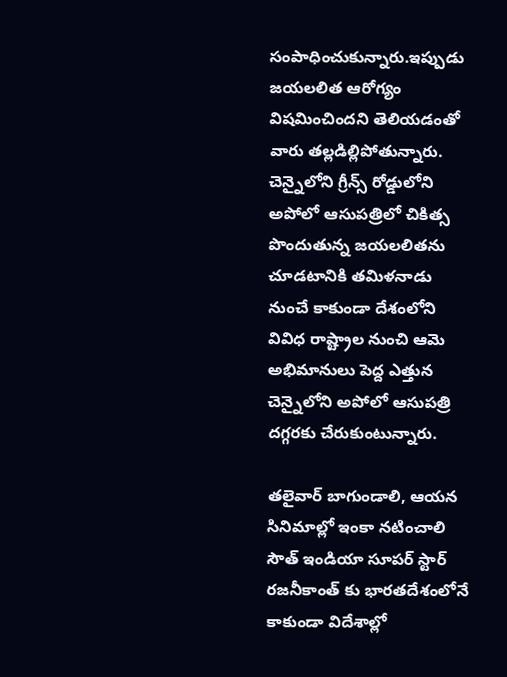సంపాధించుకున్నారు.ఇప్పుడు జయలలిత ఆరోగ్యం విషమించిందని తెలియడంతో వారు తల్లడిల్లిపోతున్నారు. చెన్నైలోని గ్రీన్స్ రోడ్డులోని అపోలో ఆసుపత్రిలో చికిత్స పొందుతున్న జయలలితను చూడటానికి తమిళనాడు నుంచే కాకుండా దేశంలోని వివిధ రాష్ట్రాల నుంచి ఆమె అభిమానులు పెద్ద ఎత్తున చెన్నైలోని అపోలో ఆసుపత్రి దగ్గరకు చేరుకుంటున్నారు.

తలైవార్ బాగుండాలి, ఆయన సినిమాల్లో ఇంకా నటించాలి
సౌత్ ఇండియా సూపర్ స్టార్ రజనీకాంత్ కు భారతదేశంలోనే కాకుండా విదేశాల్లో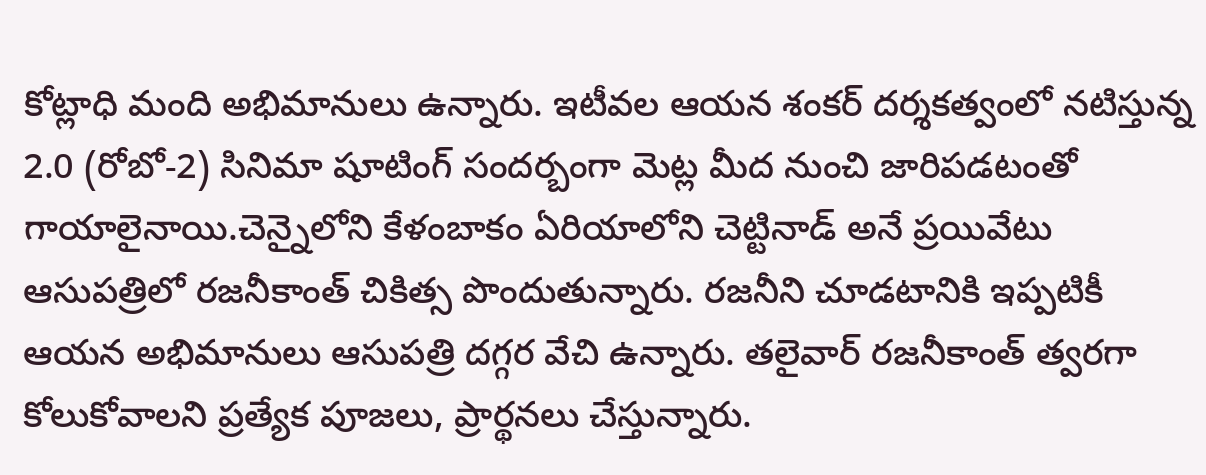కోట్లాధి మంది అభిమానులు ఉన్నారు. ఇటీవల ఆయన శంకర్ దర్శకత్వంలో నటిస్తున్న 2.0 (రోబో-2) సినిమా షూటింగ్ సందర్బంగా మెట్ల మీద నుంచి జారిపడటంతో గాయాలైనాయి.చెన్నైలోని కేళంబాకం ఏరియాలోని చెట్టినాడ్ అనే ప్రయివేటు ఆసుపత్రిలో రజనీకాంత్ చికిత్స పొందుతున్నారు. రజనీని చూడటానికి ఇప్పటికీ ఆయన అభిమానులు ఆసుపత్రి దగ్గర వేచి ఉన్నారు. తలైవార్ రజనీకాంత్ త్వరగా కోలుకోవాలని ప్రత్యేక పూజలు, ప్రార్థనలు చేస్తున్నారు.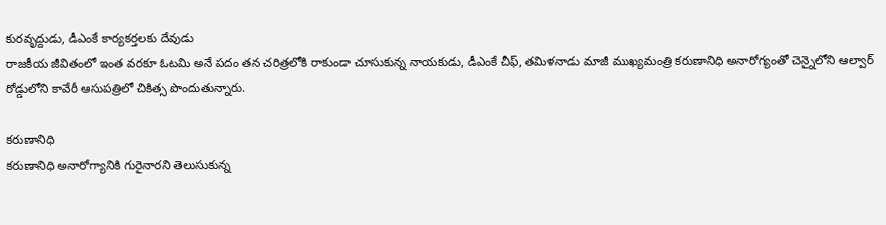కురవృద్దుడు, డీఎంకే కార్యకర్తలకు దేవుడు
రాజకీయ జీవితంలో ఇంత వరకూ ఓటమి అనే పదం తన చరిత్రలోకి రాకుండా చూసుకున్న నాయకుడు, డీఎంకే చీఫ్, తమిళనాడు మాజీ ముఖ్యమంత్రి కరుణానిధి అనారోగ్యంతో చెన్నైలోని ఆల్వార్ రోడ్డులోని కావేరీ ఆసుపత్రిలో చికిత్స పొందుతున్నారు.

కరుణానిధి
కరుణానిధి అనారోగ్యానికి గురైనారని తెలుసుకున్న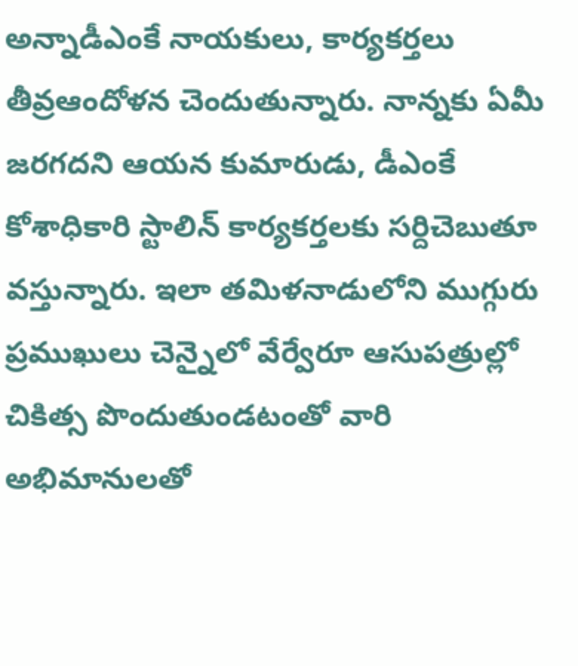అన్నాడీఎంకే నాయకులు, కార్యకర్తలు తీవ్రఆందోళన చెందుతున్నారు. నాన్నకు ఏమీ జరగదని ఆయన కుమారుడు, డీఎంకే కోశాధికారి స్టాలిన్ కార్యకర్తలకు సర్దిచెబుతూ వస్తున్నారు. ఇలా తమిళనాడులోని ముగ్గురు ప్రముఖులు చెన్నైలో వేర్వేరూ ఆసుపత్రుల్లో చికిత్స పొందుతుండటంతో వారి అభిమానులతో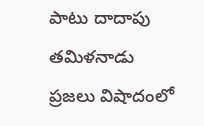పాటు దాదాపు తమిళనాడు ప్రజలు విషాదంలో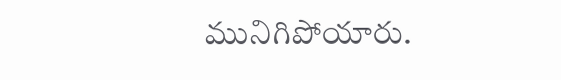మునిగిపోయారు.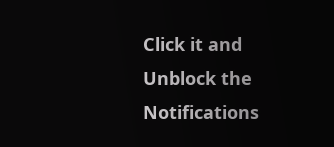Click it and Unblock the Notifications